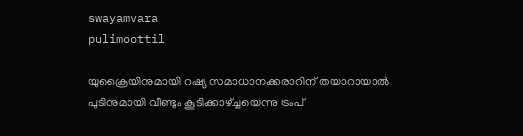swayamvara
pulimoottil

യുക്രൈയിനുമായി റഷ്യ സമാധാനക്കരാറിന് തയാറായാല്‍ പുടിനുമായി വീണ്ടും കൂടിക്കാഴ്ച്ചയെന്നു ട്രംപ്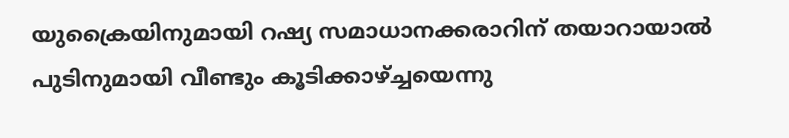യുക്രൈയിനുമായി റഷ്യ സമാധാനക്കരാറിന് തയാറായാല്‍ പുടിനുമായി വീണ്ടും കൂടിക്കാഴ്ച്ചയെന്നു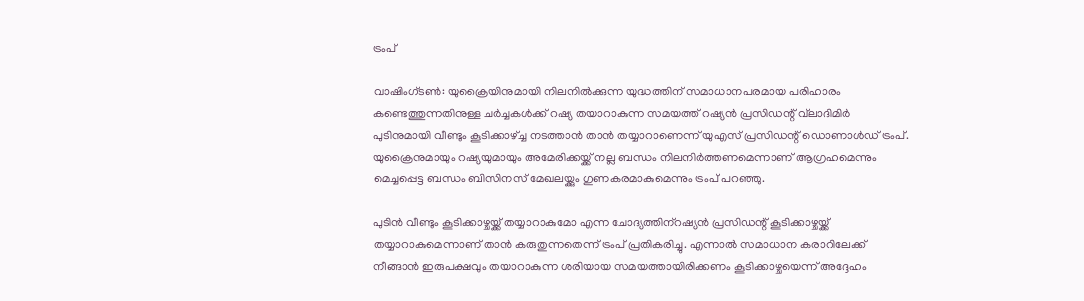ട്രംപ്

വാഷിംഗ്ടണ്‍: യുക്രൈയിനുമായി നിലനില്‍ക്കുന്ന യുദ്ധത്തിന് സമാധാനപരമായ പരിഹാരം കണ്ടെത്തുന്നതിനുള്ള ചര്‍ച്ചകള്‍ക്ക് റഷ്യ തയാറാകുന്ന സമയത്ത് റഷ്യന്‍ പ്രസിഡന്റ് വ്‌ലാദിമിര്‍ പുടിനുമായി വീണ്ടും കൂടിക്കാഴ്ച്ച നടത്താന്‍ താന്‍ തയ്യാറാണെന്ന് യുഎസ് പ്രസിഡന്റ് ഡൊണാള്‍ഡ് ട്രംപ്. യുക്രൈനുമായും റഷ്യയുമായും അമേരിക്കയ്ക്ക് നല്ല ബന്ധം നിലനിര്‍ത്തണമെന്നാണ് ആഗ്രഹമെന്നും മെച്ചപ്പെട്ട ബന്ധം ബിസിനസ് മേഖലയ്ക്കും ഗുണകരമാകുമെന്നും ട്രംപ് പറഞ്ഞു.

പുടിന്‍ വീണ്ടും കൂടിക്കാഴ്ചയ്ക്ക് തയ്യാറാകുമോ എന്ന ചോദ്യത്തിന്‌റഷ്യന്‍ പ്രസിഡന്റ് കൂടിക്കാഴ്ചയ്ക്ക് തയ്യാറാകുമെന്നാണ് താന്‍ കരുതുന്നതെന്ന് ട്രംപ് പ്രതികരിച്ചു. എന്നാല്‍ സമാധാന കരാറിലേക്ക് നീങ്ങാന്‍ ഇരുപക്ഷവും തയാറാകുന്ന ശരിയായ സമയത്തായിരിക്കണം കൂടിക്കാഴ്ചയെന്ന് അദ്ദേഹം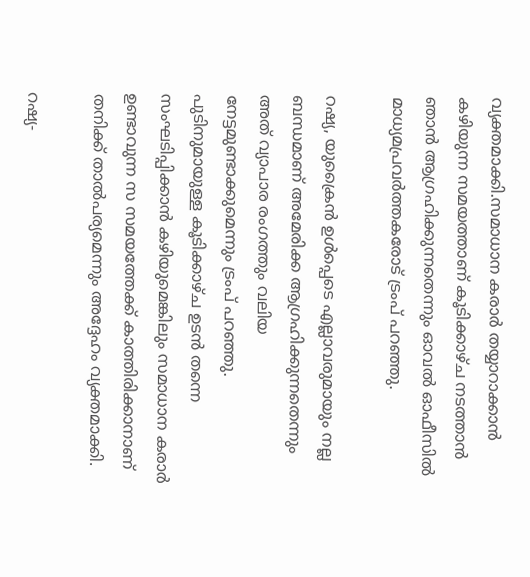വ്യക്തമാക്കി.സമാധാന കരാര്‍ തയ്യാറാക്കാന്‍ കഴിയുന്ന സമയത്താണ് കൂടിക്കാഴ്ച നടത്താന്‍ ഞാന്‍ ആഗ്രഹിക്കുന്നതെന്നും ഓവല്‍ ഓഫീസില്‍ മാധ്യമപ്രവര്‍ത്തകരോട് ട്രംപ് പറഞ്ഞു.

റഷ്യ, യുക്രൈന്‍ ഉള്‍പ്പെടെ എല്ലാവരുമായും നല്ല ബന്ധമാണ് അമേരിക്ക ആഗ്രഹിക്കുന്നതെന്നും അത് വ്യാപാര രംഗത്തും വലിയ നേട്ടമുണ്ടാക്കുമെന്നും ട്രംപ് പറഞ്ഞു. പുടിനുമായുള്ള കൂടിക്കാഴ്ച ഉടന്‍ തന്നെ സംഘടിപ്പിക്കാന്‍ കഴിയുമെങ്കിലും സമാധാന കരാര്‍ ഉണ്ടാവുന്ന സ സമയത്തേക്ക് കാത്തിരിക്കാനാണ് തനിക്ക് താല്‍പര്യമെന്നും അദ്ദേഹം വ്യക്തമാക്കി.

റഷ്യ-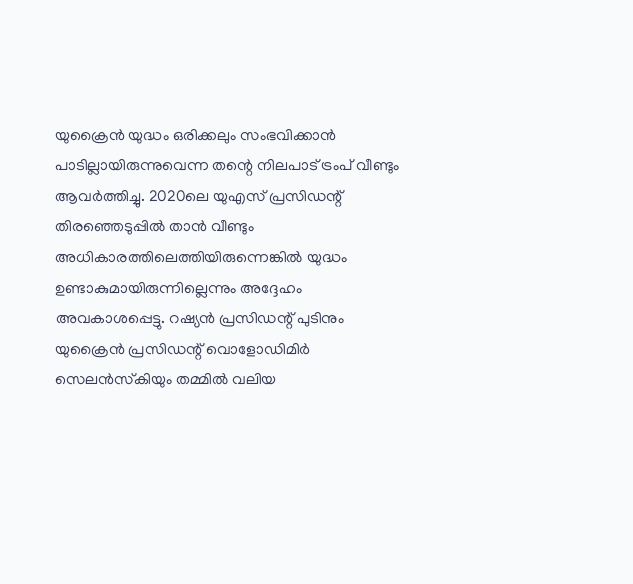യുക്രൈന്‍ യുദ്ധം ഒരിക്കലും സംഭവിക്കാന്‍ പാടില്ലായിരുന്നുവെന്ന തന്റെ നിലപാട് ട്രംപ് വീണ്ടും ആവര്‍ത്തിച്ചു. 2020ലെ യുഎസ് പ്രസിഡന്റ് തിരഞ്ഞെടുപ്പില്‍ താന്‍ വീണ്ടും അധികാരത്തിലെത്തിയിരുന്നെങ്കില്‍ യുദ്ധം ഉണ്ടാകുമായിരുന്നില്ലെന്നും അദ്ദേഹം അവകാശപ്പെട്ടു. റഷ്യന്‍ പ്രസിഡന്റ് പുടിനും യുക്രൈന്‍ പ്രസിഡന്റ് വൊളോഡിമിര്‍ സെലന്‍സ്‌കിയും തമ്മില്‍ വലിയ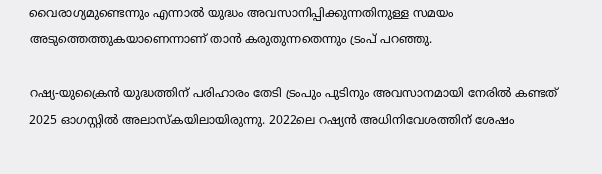വൈരാഗ്യമുണ്ടെന്നും എന്നാല്‍ യുദ്ധം അവസാനിപ്പിക്കുന്നതിനുള്ള സമയം അടുത്തെത്തുകയാണെന്നാണ് താന്‍ കരുതുന്നതെന്നും ട്രംപ് പറഞ്ഞു.

റഷ്യ-യുക്രൈന്‍ യുദ്ധത്തിന് പരിഹാരം തേടി ട്രംപും പുടിനും അവസാനമായി നേരില്‍ കണ്ടത് 2025 ഓഗസ്റ്റില്‍ അലാസ്‌കയിലായിരുന്നു. 2022ലെ റഷ്യന്‍ അധിനിവേശത്തിന് ശേഷം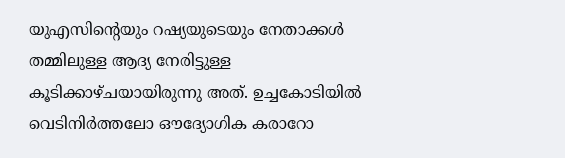യുഎസിന്റെയും റഷ്യയുടെയും നേതാക്കള്‍ തമ്മിലുള്ള ആദ്യ നേരിട്ടുള്ള കൂടിക്കാഴ്ചയായിരുന്നു അത്. ഉച്ചകോടിയില്‍ വെടിനിര്‍ത്തലോ ഔദ്യോഗിക കരാറോ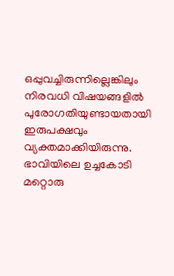ഒപ്പുവച്ചിരുന്നില്ലെങ്കിലും നിരവധി വിഷയങ്ങളില്‍ പുരോഗതിയുണ്ടായതായി ഇരുപക്ഷവും വ്യക്തമാക്കിയിരുന്നു. ഭാവിയിലെ ഉച്ചകോടി മറ്റൊരു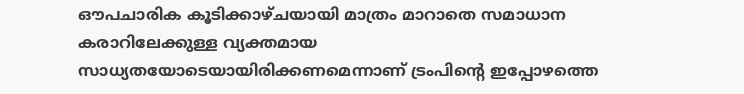ഔപചാരിക കൂടിക്കാഴ്ചയായി മാത്രം മാറാതെ സമാധാന കരാറിലേക്കുള്ള വ്യക്തമായ സാധ്യതയോടെയായിരിക്കണമെന്നാണ് ട്രംപിന്റെ ഇപ്പോഴത്തെ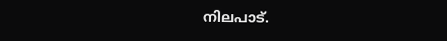നിലപാട്.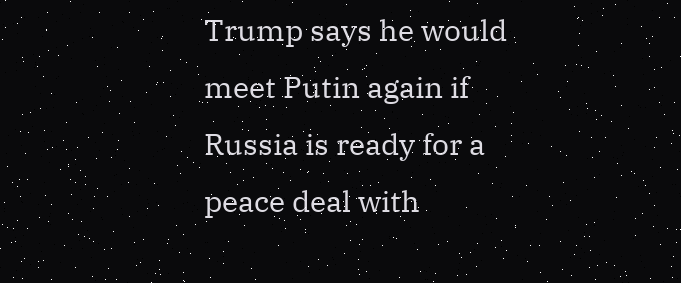Trump says he would meet Putin again if Russia is ready for a peace deal with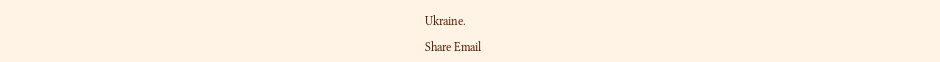Ukraine.

Share Email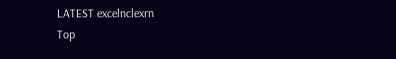LATEST excelnclexrn
Top